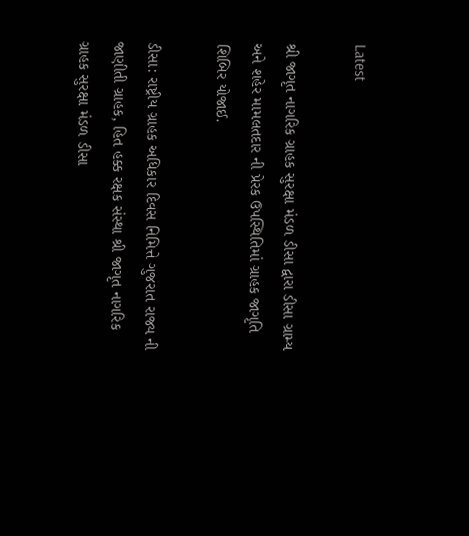Latest

શ્રી જાગૃત નાગરિક ગ્રાહક સુરક્ષા મંડળ ડીસા દ્વારા ડીસા ગ્રામ્ય અને શહેર મામલતદાર ની પ્રેરક ઉપસ્થિતિમાં ગ્રાહક જાગૃતિ શિબિર યોજાઈ.

ડીસા: રાષ્ટ્રીય ગ્રાહક અધિકાર દિવસ નિમિત્તે ગુજરાત રાજ્ય ની જાણીતી ગ્રાહક, હિત હક્ક રક્ષક સંસ્થા શ્રી જાગૃત નાગરિક ગ્રાહક સુરક્ષા મંડળ ડીસા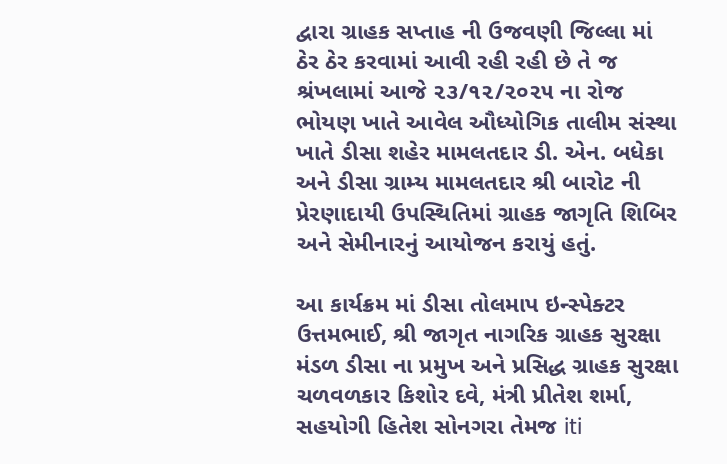દ્વારા ગ્રાહક સપ્તાહ ની ઉજવણી જિલ્લા માં ઠેર ઠેર કરવામાં આવી રહી રહી છે તે જ શ્રંખલામાં આજે ૨૩/૧૨/૨૦૨૫ ના રોજ ભોયણ ખાતે આવેલ ઔધ્યોગિક તાલીમ સંસ્થા ખાતે ડીસા શહેર મામલતદાર ડી. એન. બધેકા અને ડીસા ગ્રામ્ય મામલતદાર શ્રી બારોટ ની પ્રેરણાદાયી ઉપસ્થિતિમાં ગ્રાહક જાગૃતિ શિબિર અને સેમીનારનું આયોજન કરાયું હતું.

આ કાર્યક્રમ માં ડીસા તોલમાપ ઇન્સ્પેક્ટર ઉત્તમભાઈ, શ્રી જાગૃત નાગરિક ગ્રાહક સુરક્ષા મંડળ ડીસા ના પ્રમુખ અને પ્રસિદ્ધ ગ્રાહક સુરક્ષા ચળવળકાર કિશોર દવે, મંત્રી પ્રીતેશ શર્મા, સહયોગી હિતેશ સોનગરા તેમજ iti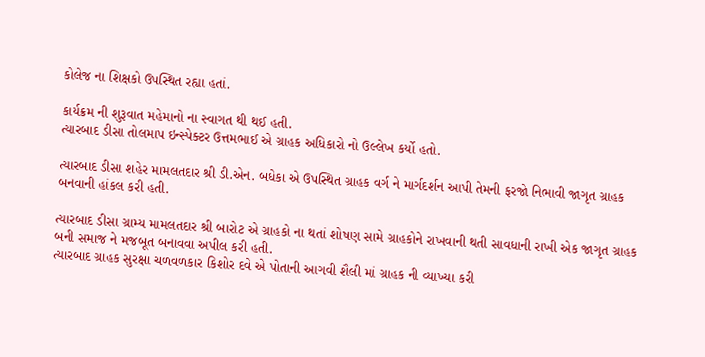કોલેજ ના શિક્ષકો ઉપસ્થિત રહ્યા હતાં.

કાર્યક્રમ ની શુરૂવાત મહેમાનો ના સ્વાગત થી થઈ હતી.
ત્યારબાદ ડીસા તોલમાપ ઇન્સ્પેક્ટર ઉત્તમભાઈ એ ગ્રાહક અધિકારો નો ઉલ્લેખ કર્યો હતો.

ત્યારબાદ ડીસા શહેર મામલતદાર શ્રી ડી.એન. બધેકા એ ઉપસ્થિત ગ્રાહક વર્ગ ને માર્ગદર્શન આપી તેમની ફરજો નિભાવી જાગૃત ગ્રાહક બનવાની હાંકલ કરી હતી.

ત્યારબાદ ડીસા ગ્રામ્ય મામલતદાર શ્રી બારોટ એ ગ્રાહકો ના થતાં શોષણ સામે ગ્રાહકોને રાખવાની થતી સાવધાની રાખી એક જાગૃત ગ્રાહક બની સમાજ ને મજબૂત બનાવવા અપીલ કરી હતી.
ત્યારબાદ ગ્રાહક સુરક્ષા ચળવળકાર કિશોર દવે એ પોતાની આગવી શૈલી માં ગ્રાહક ની વ્યાખ્યા કરી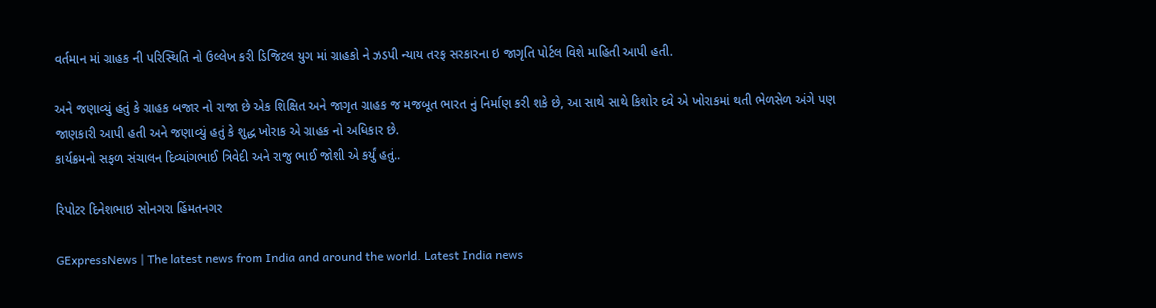વર્તમાન માં ગ્રાહક ની પરિસ્થિતિ નો ઉલ્લેખ કરી ડિજિટલ યુગ માં ગ્રાહકો ને ઝડપી ન્યાય તરફ સરકારના ઇ જાગૃતિ પોર્ટલ વિશે માહિતી આપી હતી.

અને જણાવ્યું હતું કે ગ્રાહક બજાર નો રાજા છે એક શિક્ષિત અને જાગૃત ગ્રાહક જ મજબૂત ભારત નું નિર્માણ કરી શકે છે, આ સાથે સાથે કિશોર દવે એ ખોરાકમાં થતી ભેળસેળ અંગે પણ જાણકારી આપી હતી અને જણાવ્યું હતું કે શુદ્ધ ખોરાક એ ગ્રાહક નો અધિકાર છે.
કાર્યક્રમનો સફળ સંચાલન દિવ્યાંગભાઈ ત્રિવેદી અને રાજુ ભાઈ જોશી એ કર્યું હતું..

રિપોટર દિનેશભાઇ સોનગરા હિંમતનગર

GExpressNews | The latest news from India and around the world. Latest India news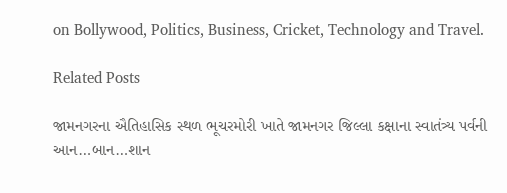on Bollywood, Politics, Business, Cricket, Technology and Travel.

Related Posts

જામનગરના ઐતિહાસિક સ્થળ ભૂચરમોરી ખાતે જામનગર જિલ્લા કક્ષાના સ્વાતંત્ર્ય પર્વની આન…બાન…શાન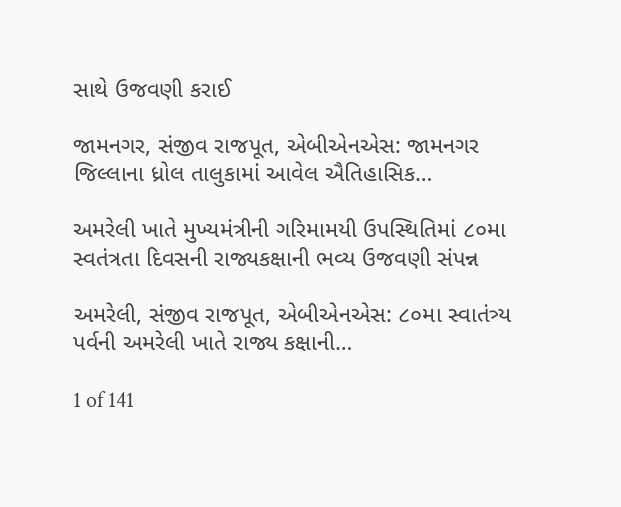સાથે ઉજવણી કરાઈ

જામનગર, સંજીવ રાજપૂત, એબીએનએસ: જામનગર જિલ્લાના ધ્રોલ તાલુકામાં આવેલ ઐતિહાસિક…

અમરેલી ખાતે મુખ્યમંત્રીની ગરિમામયી ઉપસ્થિતિમાં ૮૦મા સ્વતંત્રતા દિવસની રાજ્યકક્ષાની ભવ્ય ઉજવણી સંપન્ન

અમરેલી, સંજીવ રાજપૂત, એબીએનએસ: ૮૦મા સ્વાતંત્ર્ય પર્વની અમરેલી ખાતે રાજ્ય કક્ષાની…

1 of 141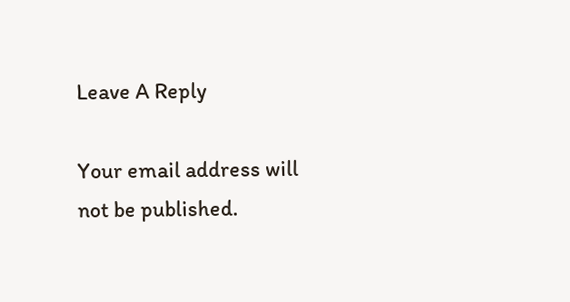Leave A Reply

Your email address will not be published.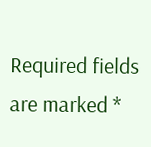Required fields are marked *